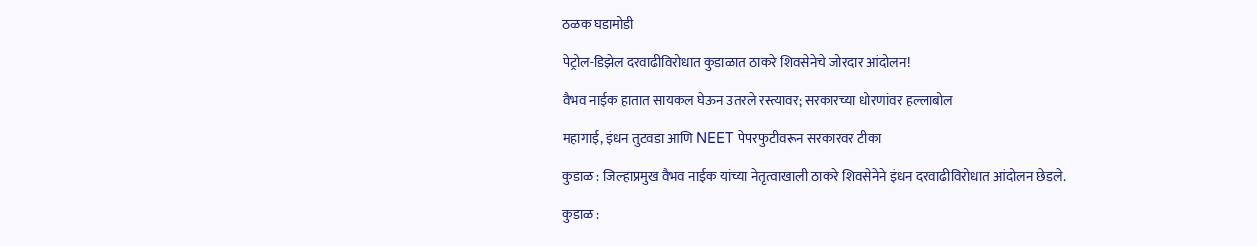ठळक घडामोडी

पेट्रोल-डिझेल दरवाढीविरोधात कुडाळात ठाकरे शिवसेनेचे जोरदार आंदोलन!

वैभव नाईक हातात सायकल घेऊन उतरले रस्त्यावर; सरकारच्या धोरणांवर हल्लाबोल

महागाई, इंधन तुटवडा आणि NEET पेपरफुटीवरून सरकारवर टीका

कुडाळ : जिल्हाप्रमुख वैभव नाईक यांच्या नेतृत्वाखाली ठाकरे शिवसेनेने इंधन दरवाढीविरोधात आंदोलन छेडले.

कुडाळ :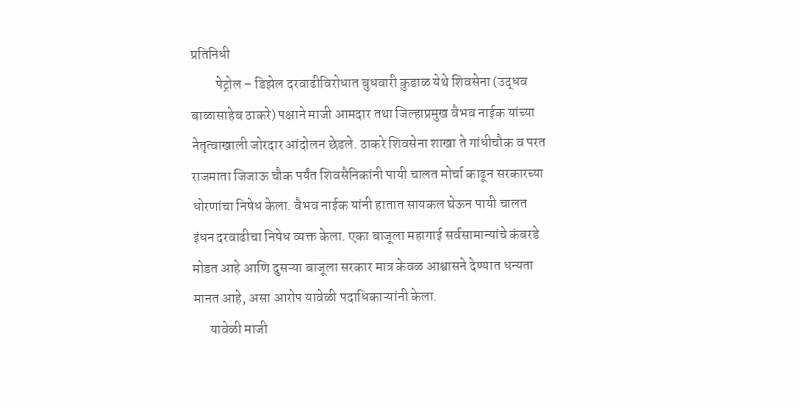प्रतिनिधी
         पेट्रोल – डिझेल दरवाढीविरोधात बुधवारी कुडाळ येथे शिवसेना (उद्धव बाळासाहेब ठाकरे) पक्षाने माजी आमदार तथा जिल्हाप्रमुख वैभव नाईक यांच्या नेतृत्वाखाली जोरदार आंदोलन छेडले. ठाकरे शिवसेना शाखा ते गांधीचौक व परत राजमाता जिजाऊ चौक पर्यंत शिवसैनिकांनी पायी चालत मोर्चा काढून सरकारच्या धोरणांचा निषेध केला. वैभव नाईक यांनी हातात सायकल घेऊन पायी चालत इंधन दरवाढीचा निषेध व्यक्त केला. एका बाजूला महागाई सर्वसामान्यांचे कंबरडे मोडत आहे आणि दुसऱ्या बाजूला सरकार मात्र केवळ आश्वासने देण्यात धन्यता मानत आहे, असा आरोप यावेळी पदाधिकाऱ्यांनी केला.
      यावेळी माजी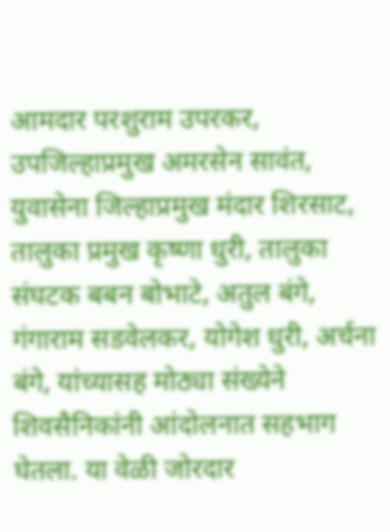आमदार परशुराम उपरकर, उपजिल्हाप्रमुख अमरसेन सावंत, युवासेना जिल्हाप्रमुख मंदार शिरसाट, तालुका प्रमुख कृष्णा धुरी, तालुका संघटक बबन बोभाटे, अतुल बंगे, गंगाराम सडवेलकर, योगेश धुरी, अर्चना बंगे, यांच्यासह मोठ्या संख्येने शिवसैनिकांनी आंदोलनात सहभाग घेतला. या वेळी जोरदार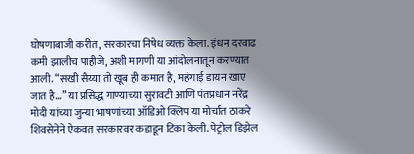घोषणाबाजी करीत, सरकारचा निषेध व्यक्त केला. इंधन दरवाढ कमी झालीच पाहीजे, अशी मागणी या आंदोलनातून करण्यात आली. “सखी सैय्या तो खूब ही कमात है, महंगाई डायन खाए जात है…” या प्रसिद्ध गाण्याच्या सुरावटी आणि पंतप्रधान नरेंद्र मोदी यांच्या जुन्या भाषणांच्या ऑडिओ क्लिप या मोर्चात ठाकरे शिवसेनेने ऐकवत सरकारवर कडाडून टिका केली. पेट्रोल डिझेल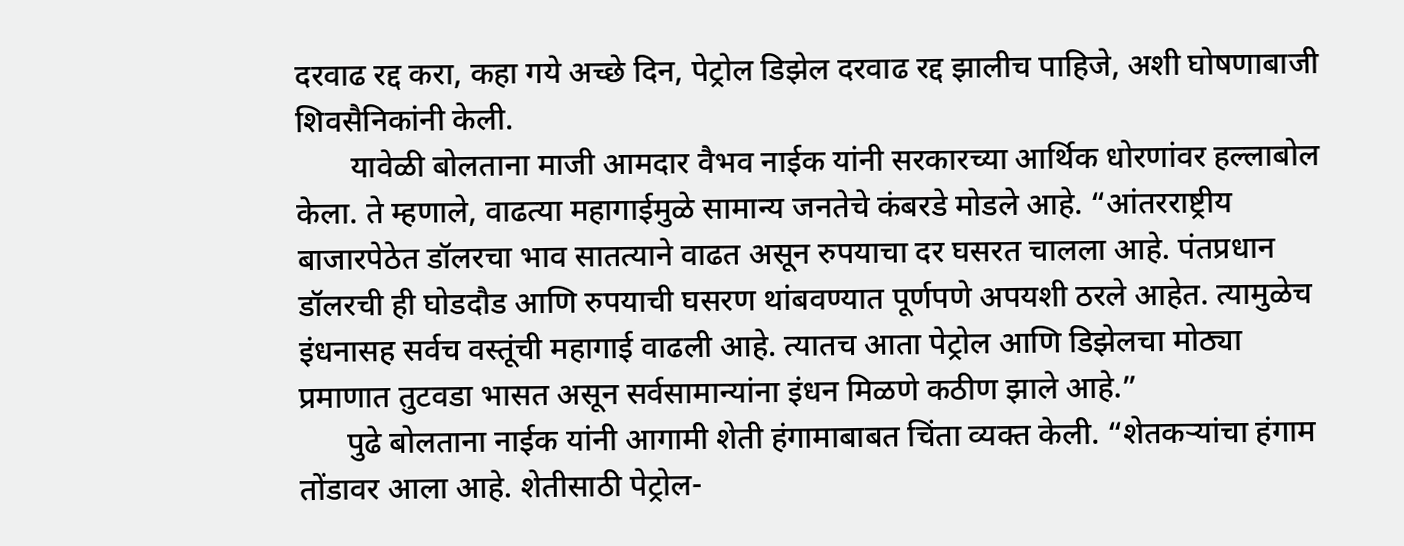दरवाढ रद्द करा, कहा गये अच्छे दिन, पेट्रोल डिझेल दरवाढ रद्द झालीच पाहिजे, अशी घोषणाबाजी शिवसैनिकांनी केली.
       यावेळी बोलताना माजी आमदार वैभव नाईक यांनी सरकारच्या आर्थिक धोरणांवर हल्लाबोल  केला. ते म्हणाले, वाढत्या महागाईमुळे सामान्य जनतेचे कंबरडे मोडले आहे. “आंतरराष्ट्रीय बाजारपेठेत डॉलरचा भाव सातत्याने वाढत असून रुपयाचा दर घसरत चालला आहे. पंतप्रधान डॉलरची ही घोडदौड आणि रुपयाची घसरण थांबवण्यात पूर्णपणे अपयशी ठरले आहेत. त्यामुळेच इंधनासह सर्वच वस्तूंची महागाई वाढली आहे. त्यातच आता पेट्रोल आणि डिझेलचा मोठ्या प्रमाणात तुटवडा भासत असून सर्वसामान्यांना इंधन मिळणे कठीण झाले आहे.”
      पुढे बोलताना नाईक यांनी आगामी शेती हंगामाबाबत चिंता व्यक्त केली. “शेतकऱ्यांचा हंगाम तोंडावर आला आहे. शेतीसाठी पेट्रोल-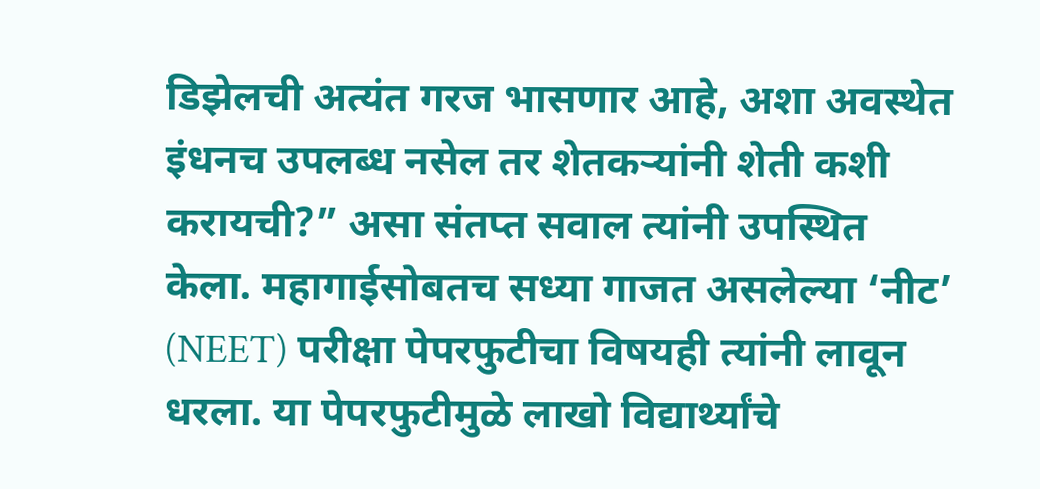डिझेलची अत्यंत गरज भासणार आहे, अशा अवस्थेत इंधनच उपलब्ध नसेल तर शेतकऱ्यांनी शेती कशी करायची?” असा संतप्त सवाल त्यांनी उपस्थित केला. महागाईसोबतच सध्या गाजत असलेल्या ‘नीट’ (NEET) परीक्षा पेपरफुटीचा विषयही त्यांनी लावून धरला. या पेपरफुटीमुळे लाखो विद्यार्थ्यांचे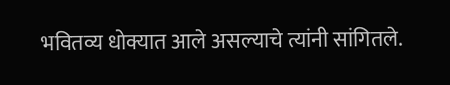भवितव्य धोक्यात आले असल्याचे त्यांनी सांगितले.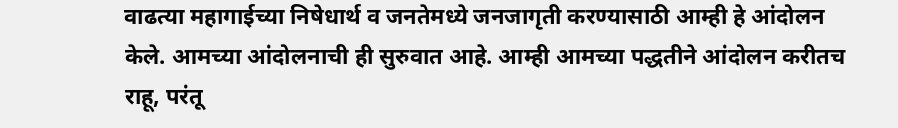वाढत्या महागाईच्या निषेधार्थ व जनतेमध्ये जनजागृती करण्यासाठी आम्ही हे आंदोलन केले. आमच्या आंदोलनाची ही सुरुवात आहे. आम्ही आमच्या पद्धतीने आंदोलन करीतच राहू, परंतू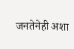जनतेनेही अशा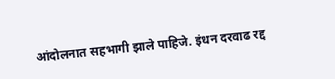आंदोलनात सहभागी झाले पाहिजे. इंधन दरवाढ रद्द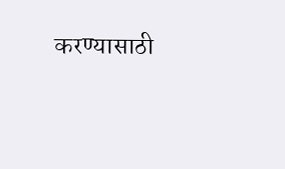करण्यासाठी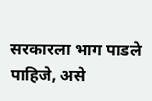सरकारला भाग पाडले पाहिजे, असे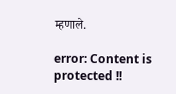म्हणाले.

error: Content is protected !!